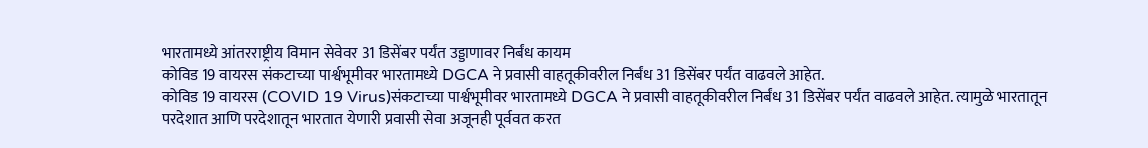भारतामध्ये आंतरराष्ट्रीय विमान सेवेवर 31 डिसेंबर पर्यंत उड्डाणावर निर्बंध कायम
कोविड 19 वायरस संकटाच्या पार्श्वभूमीवर भारतामध्ये DGCA ने प्रवासी वाहतूकीवरील निर्बंध 31 डिसेंबर पर्यंत वाढवले आहेत.
कोविड 19 वायरस (COVID 19 Virus)संकटाच्या पार्श्वभूमीवर भारतामध्ये DGCA ने प्रवासी वाहतूकीवरील निर्बंध 31 डिसेंबर पर्यंत वाढवले आहेत. त्यामुळे भारतातून परदेशात आणि परदेशातून भारतात येणारी प्रवासी सेवा अजूनही पूर्ववत करत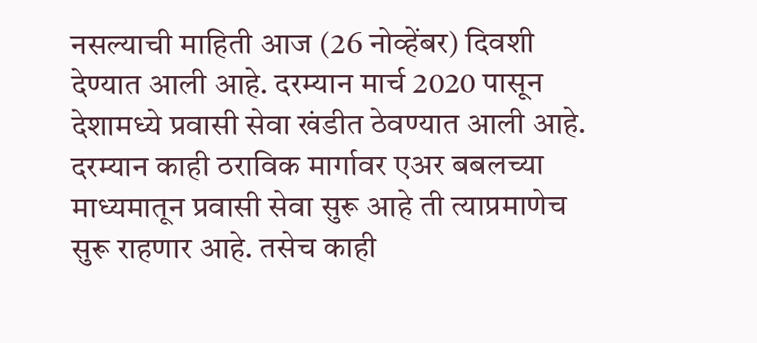नसल्याची माहिती आज (26 नोव्हेंबर) दिवशी देण्यात आली आहे. दरम्यान मार्च 2020 पासून देशामध्ये प्रवासी सेवा खंडीत ठेवण्यात आली आहे. दरम्यान काही ठराविक मार्गावर एअर बबलच्या माध्यमातून प्रवासी सेवा सुरू आहे ती त्याप्रमाणेच सुरू राहणार आहे. तसेच काही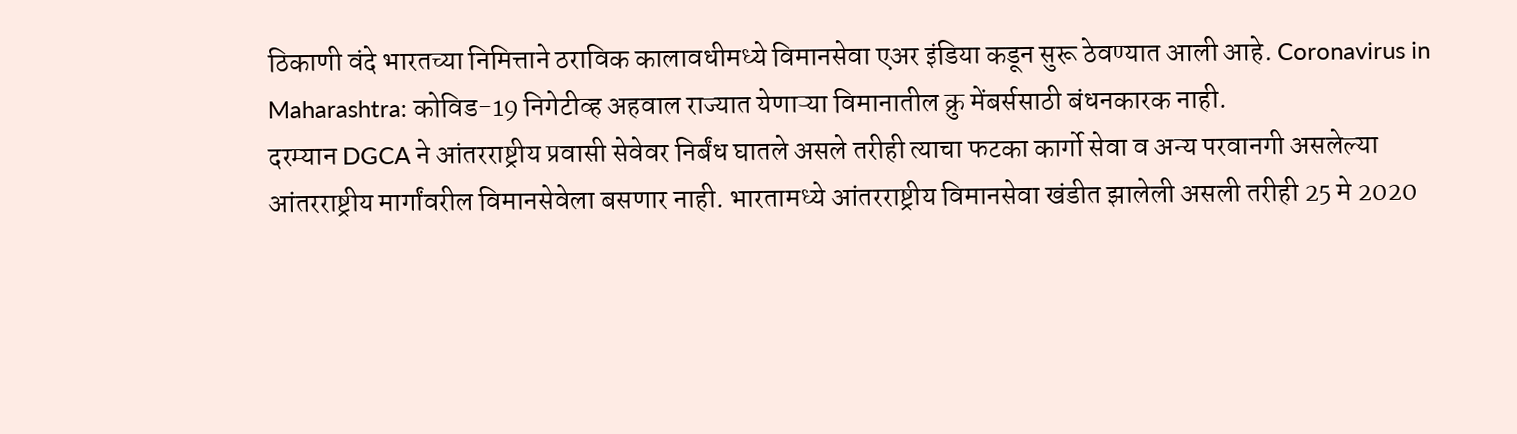ठिकाणी वंदे भारतच्या निमित्ताने ठराविक कालावधीमध्ये विमानसेवा एअर इंडिया कडून सुरू ठेवण्यात आली आहे. Coronavirus in Maharashtra: कोविड-19 निगेटीव्ह अहवाल राज्यात येणाऱ्या विमानातील क्रु मेंबर्ससाठी बंधनकारक नाही.
दरम्यान DGCA ने आंतरराष्ट्रीय प्रवासी सेवेवर निर्बंध घातले असले तरीही त्याचा फटका कार्गो सेवा व अन्य परवानगी असलेल्या आंतरराष्ट्रीय मार्गांवरील विमानसेवेला बसणार नाही. भारतामध्ये आंतरराष्ट्रीय विमानसेवा खंडीत झालेली असली तरीही 25 मे 2020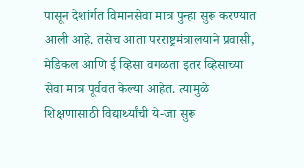पासून देशांर्गत विमानसेवा मात्र पुन्हा सुरू करण्यात आली आहे. तसेच आता परराष्ट्रमंत्रालयाने प्रवासी, मेडिकल आणि ई व्हिसा वगळता इतर व्हिसाच्या सेवा मात्र पूर्ववत केल्या आहेत. त्यामुळे शिक्षणासाठी विद्यार्थ्यांची ये-जा सुरू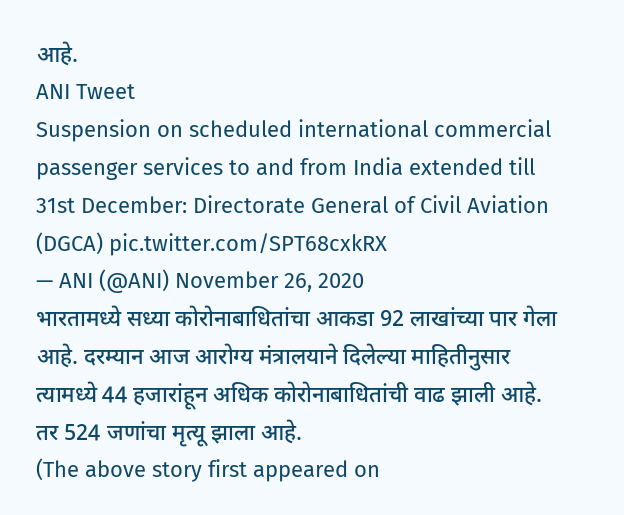आहे.
ANI Tweet
Suspension on scheduled international commercial passenger services to and from India extended till 31st December: Directorate General of Civil Aviation (DGCA) pic.twitter.com/SPT68cxkRX
— ANI (@ANI) November 26, 2020
भारतामध्ये सध्या कोरोनाबाधितांचा आकडा 92 लाखांच्या पार गेला आहे. दरम्यान आज आरोग्य मंत्रालयाने दिलेल्या माहितीनुसार त्यामध्ये 44 हजारांहून अधिक कोरोनाबाधितांची वाढ झाली आहे. तर 524 जणांचा मृत्यू झाला आहे.
(The above story first appeared on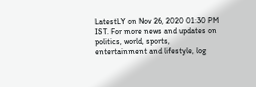LatestLY on Nov 26, 2020 01:30 PM IST. For more news and updates on politics, world, sports, entertainment and lifestyle, log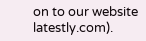on to our website latestly.com).